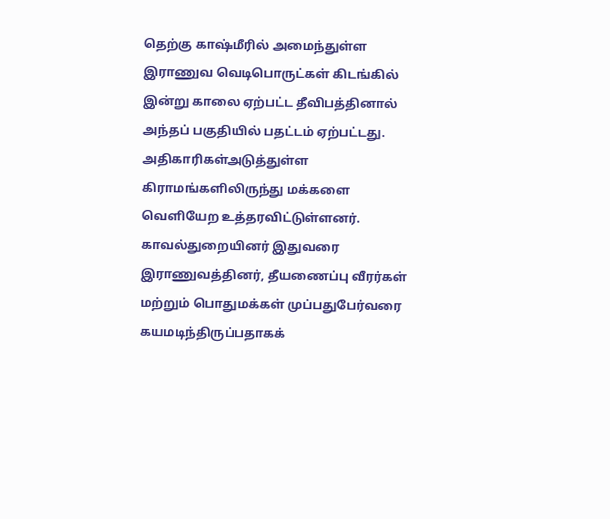தெற்கு காஷ்மீரில் அமைந்துள்ள இராணுவ வெடிபொருட்கள் கிடங்கில் இன்று காலை ஏற்பட்ட தீவிபத்தினால் அந்தப் பகுதியில் பதட்டம் ஏற்பட்டது. அதிகாரிகள்அடுத்துள்ள கிராமங்களிலிருந்து மக்களை வெளியேற உத்தரவிட்டுள்ளனர். காவல்துறையினர் இதுவரை இராணுவத்தினர், தீயணைப்பு வீரர்கள் மற்றும் பொதுமக்கள் முப்பதுபேர்வரை கயமடிந்திருப்பதாகக்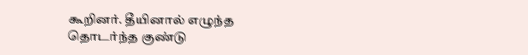கூறினர். தீயினால் எழுந்த தொடர்ந்த குண்டு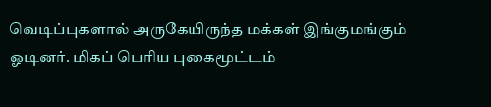வெடிப்புகளால் அருகேயிருந்த மக்கள் இங்குமங்கும் ஓடினர். மிகப் பெரிய புகைமூட்டம்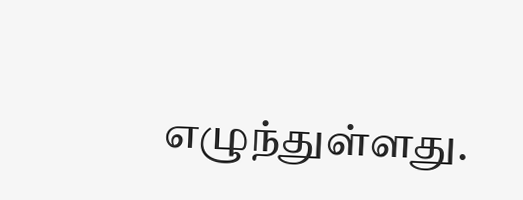எழுந்துள்ளது.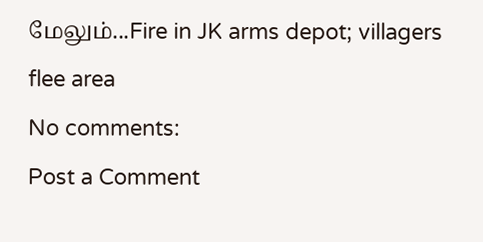மேலும்...Fire in JK arms depot; villagers flee area
No comments:
Post a Comment